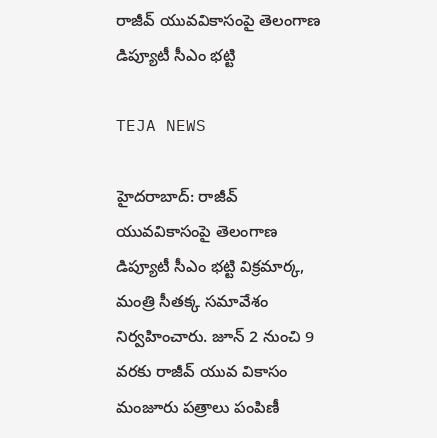రాజీవ్‌ యువవికాసంపై తెలంగాణ డిప్యూటీ సీఎం భట్టి

TEJA NEWS

హైదరాబాద్‌: రాజీవ్‌ యువవికాసంపై తెలంగాణ డిప్యూటీ సీఎం భట్టి విక్రమార్క, మంత్రి సీతక్క సమావేశం నిర్వహించారు. జూన్‌ 2 నుంచి 9 వరకు రాజీవ్‌ యువ వికాసం మంజూరు పత్రాలు పంపిణీ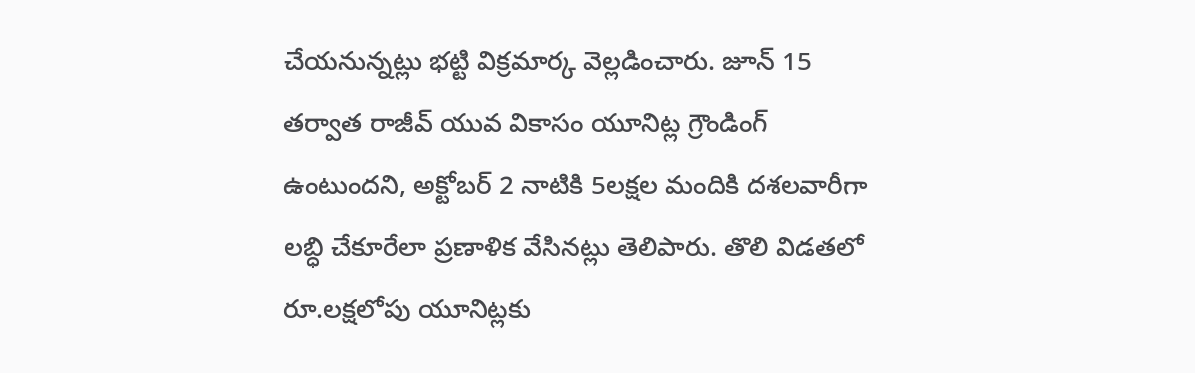చేయనున్నట్లు భట్టి విక్రమార్క వెల్లడించారు. జూన్‌ 15 తర్వాత రాజీవ్‌ యువ వికాసం యూనిట్ల గ్రౌండింగ్‌ ఉంటుందని, అక్టోబర్‌ 2 నాటికి 5లక్షల మందికి దశలవారీగా లబ్ధి చేకూరేలా ప్రణాళిక వేసినట్లు తెలిపారు. తొలి విడతలో రూ.లక్షలోపు యూనిట్లకు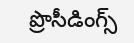ప్రొసీడింగ్స్‌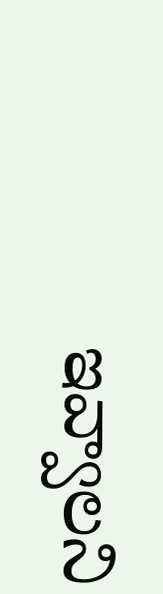ఇవ్వాలని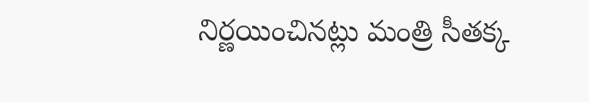నిర్ణయించినట్లు మంత్రి సీతక్క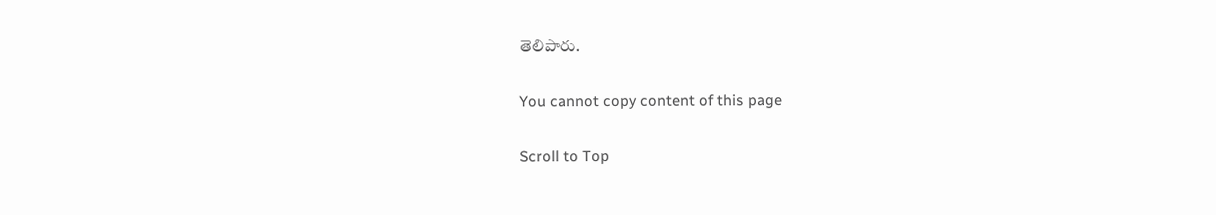తెలిపారు.

You cannot copy content of this page

Scroll to Top